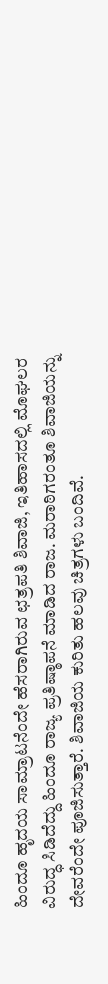ಹಿಂದೂ ಹೃದಯ ಸಾಮ್ರಾಟನೆಂದೇ ಹೆಸರಾಗಿರುವ ಛತ್ರಪತಿ ಶಿವಾಜಿ, ಇತಿಹಾಸದಲ್ಲಿ ಮೊಘಲರ ವಿರುದ್ಧ ಸಿಡಿದೆದ್ದು ಹಿಂದೂ ರಾಜ್ಯ ಪ್ರತಿಷ್ಠಾಪನೆ ಮಾಡಿದ ರಾಜ. ಮರಾಠಿಗರಂತೂ ಶಿವಾಜಿಯನ್ನು ದೇವರೆಂದೇ ಪೂಜಿಸುತ್ತಾರೆ. ಶಿವಾಜಿಯ ಕುರಿತು ಹಲವು ಚಿತ್ರಗಳು ಬಂದಿವೆ.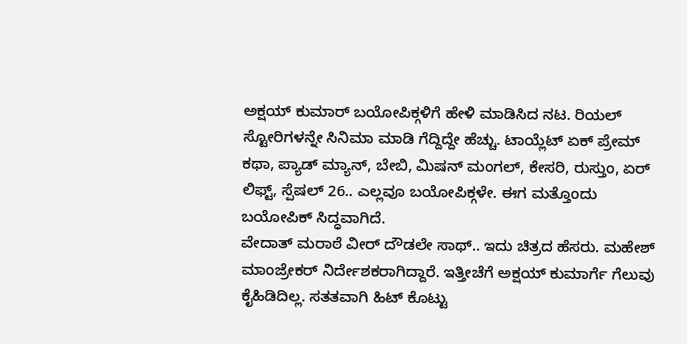ಅಕ್ಷಯ್ ಕುಮಾರ್ ಬಯೋಪಿಕ್ಗಳಿಗೆ ಹೇಳಿ ಮಾಡಿಸಿದ ನಟ. ರಿಯಲ್ ಸ್ಟೋರಿಗಳನ್ನೇ ಸಿನಿಮಾ ಮಾಡಿ ಗೆದ್ದಿದ್ದೇ ಹೆಚ್ಚು. ಟಾಯ್ಲೆಟ್ ಏಕ್ ಪ್ರೇಮ್ ಕಥಾ, ಪ್ಯಾಡ್ ಮ್ಯಾನ್, ಬೇಬಿ, ಮಿಷನ್ ಮಂಗಲ್, ಕೇಸರಿ, ರುಸ್ತುಂ, ಏರ್ ಲಿಫ್ಟ್, ಸ್ಪೆಷಲ್ 26.. ಎಲ್ಲವೂ ಬಯೋಪಿಕ್ಗಳೇ. ಈಗ ಮತ್ತೊಂದು ಬಯೋಪಿಕ್ ಸಿದ್ಧವಾಗಿದೆ.
ವೇದಾತ್ ಮರಾಠೆ ವೀರ್ ದೌಡಲೇ ಸಾಥ್.. ಇದು ಚಿತ್ರದ ಹೆಸರು. ಮಹೇಶ್ ಮಾಂಜ್ರೇಕರ್ ನಿರ್ದೇಶಕರಾಗಿದ್ದಾರೆ. ಇತ್ತೀಚೆಗೆ ಅಕ್ಷಯ್ ಕುಮಾರ್ಗೆ ಗೆಲುವು ಕೈಹಿಡಿದಿಲ್ಲ. ಸತತವಾಗಿ ಹಿಟ್ ಕೊಟ್ಟು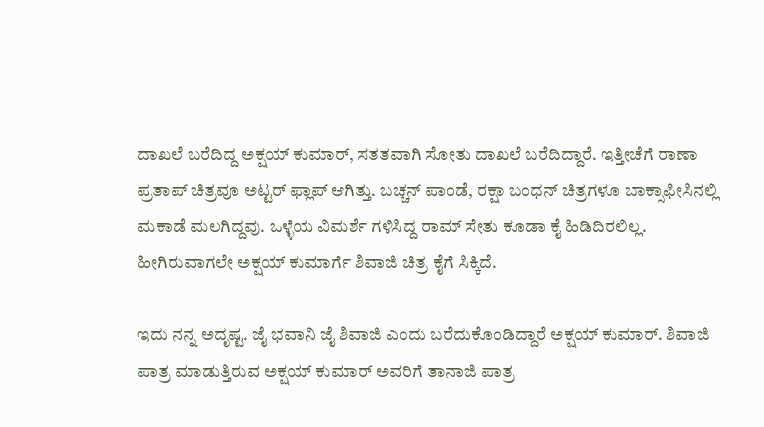ದಾಖಲೆ ಬರೆದಿದ್ದ ಅಕ್ಷಯ್ ಕುಮಾರ್, ಸತತವಾಗಿ ಸೋತು ದಾಖಲೆ ಬರೆದಿದ್ದಾರೆ. ಇತ್ತೀಚೆಗೆ ರಾಣಾ ಪ್ರತಾಪ್ ಚಿತ್ರವೂ ಅಟ್ಟರ್ ಫ್ಲಾಪ್ ಆಗಿತ್ತು. ಬಚ್ಚನ್ ಪಾಂಡೆ, ರಕ್ಷಾ ಬಂಧನ್ ಚಿತ್ರಗಳೂ ಬಾಕ್ಸಾಫೀಸಿನಲ್ಲಿ ಮಕಾಡೆ ಮಲಗಿದ್ದವು. ಒಳ್ಳೆಯ ವಿಮರ್ಶೆ ಗಳಿಸಿದ್ದ ರಾಮ್ ಸೇತು ಕೂಡಾ ಕೈ ಹಿಡಿದಿರಲಿಲ್ಲ. ಹೀಗಿರುವಾಗಲೇ ಅಕ್ಷಯ್ ಕುಮಾರ್ಗೆ ಶಿವಾಜಿ ಚಿತ್ರ ಕೈಗೆ ಸಿಕ್ಕಿದೆ.

ಇದು ನನ್ನ ಅದೃಷ್ಟ. ಜೈ ಭವಾನಿ ಜೈ ಶಿವಾಜಿ ಎಂದು ಬರೆದುಕೊಂಡಿದ್ದಾರೆ ಅಕ್ಷಯ್ ಕುಮಾರ್. ಶಿವಾಜಿ ಪಾತ್ರ ಮಾಡುತ್ತಿರುವ ಅಕ್ಷಯ್ ಕುಮಾರ್ ಅವರಿಗೆ ತಾನಾಜಿ ಪಾತ್ರ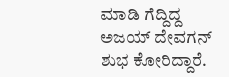ಮಾಡಿ ಗೆದ್ದಿದ್ದ ಅಜಯ್ ದೇವಗನ್ ಶುಭ ಕೋರಿದ್ದಾರೆ.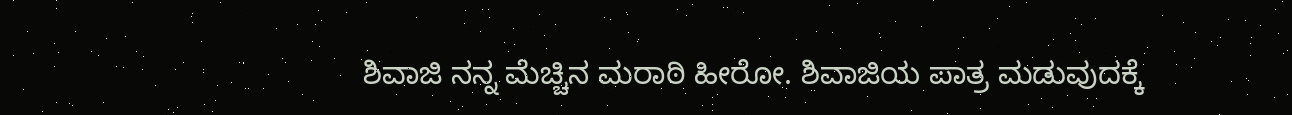ಶಿವಾಜಿ ನನ್ನ ಮೆಚ್ಚಿನ ಮರಾಠಿ ಹೀರೋ. ಶಿವಾಜಿಯ ಪಾತ್ರ ಮಡುವುದಕ್ಕೆ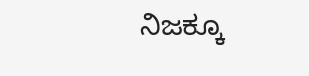ನಿಜಕ್ಕೂ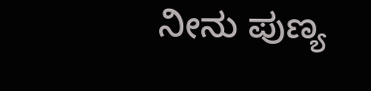ನೀನು ಪುಣ್ಯ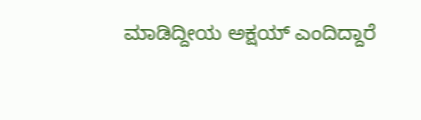ಮಾಡಿದ್ದೀಯ ಅಕ್ಷಯ್ ಎಂದಿದ್ದಾರೆ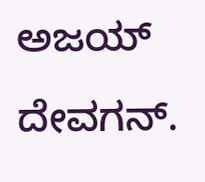ಅಜಯ್ ದೇವಗನ್.